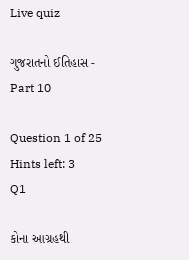Live quiz

ગુજરાતનો ઈતિહાસ - Part 10

Question 1 of 25 Hints left: 3
Q1

કોના આગ્રહથી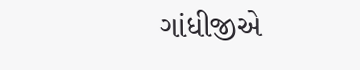ગાંધીજીએ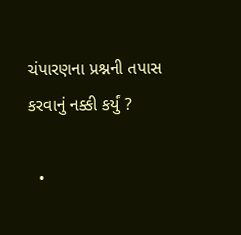ચંપારણના પ્રશ્નની તપાસ કરવાનું નક્કી કર્યું ?

  •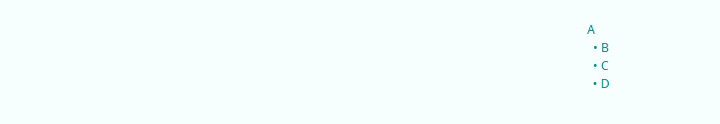A
  • B
  • C
  • D